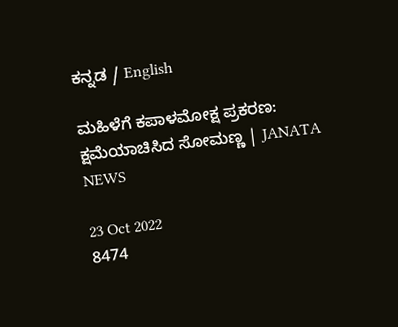ಕನ್ನಡ / English

ಮಹಿಳೆಗೆ ಕಪಾಳಮೋಕ್ಷ ಪ್ರಕರಣ: ಕ್ಷಮೆಯಾಚಿಸಿದ ಸೋಮಣ್ಣ | JANATA NEWS

23 Oct 2022
8474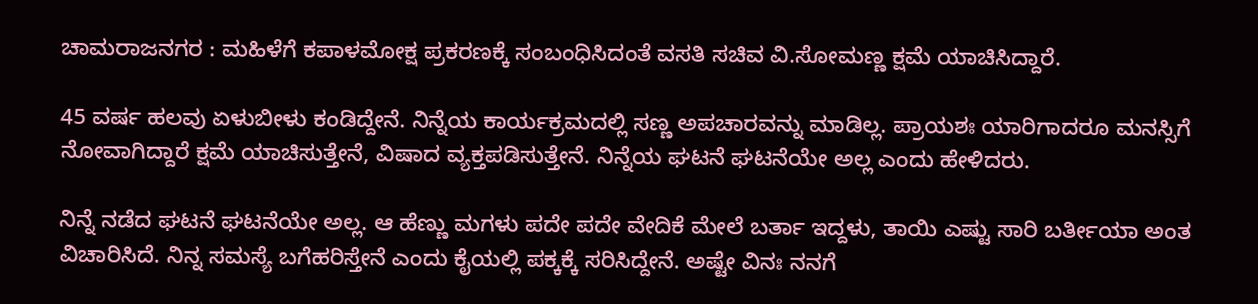ಚಾಮರಾಜನಗರ : ಮಹಿಳೆಗೆ ಕಪಾಳಮೋಕ್ಷ ಪ್ರಕರಣಕ್ಕೆ ಸಂಬಂಧಿಸಿದಂತೆ ವಸತಿ ಸಚಿವ ವಿ.ಸೋಮಣ್ಣ ಕ್ಷಮೆ ಯಾಚಿಸಿದ್ದಾರೆ.

45 ವರ್ಷ ಹಲವು ಏಳುಬೀಳು ಕಂಡಿದ್ದೇನೆ. ನಿನ್ನೆಯ ಕಾರ್ಯಕ್ರಮದಲ್ಲಿ ಸಣ್ಣ ಅಪಚಾರವನ್ನು ಮಾಡಿಲ್ಲ. ಪ್ರಾಯಶಃ ಯಾರಿಗಾದರೂ ಮನಸ್ಸಿಗೆ ನೋವಾಗಿದ್ದಾರೆ ಕ್ಷಮೆ ಯಾಚಿಸುತ್ತೇನೆ, ವಿಷಾದ ವ್ಯಕ್ತಪಡಿಸುತ್ತೇನೆ. ನಿನ್ನೆಯ ಘಟನೆ ಘಟನೆಯೇ ಅಲ್ಲ ಎಂದು ಹೇಳಿದರು.

ನಿನ್ನೆ ನಡೆದ ಘಟನೆ ಘಟನೆಯೇ ಅಲ್ಲ. ಆ ಹೆಣ್ಣು ಮಗಳು ಪದೇ ಪದೇ ವೇದಿಕೆ ಮೇಲೆ ಬರ್ತಾ ಇದ್ದಳು, ತಾಯಿ ಎಷ್ಟು ಸಾರಿ ಬರ್ತೀಯಾ ಅಂತ ವಿಚಾರಿಸಿದೆ. ನಿನ್ನ ಸಮಸ್ಯೆ ಬಗೆಹರಿಸ್ತೇನೆ ಎಂದು ಕೈಯಲ್ಲಿ ಪಕ್ಕಕ್ಕೆ ಸರಿಸಿದ್ದೇನೆ. ಅಷ್ಟೇ ವಿನಃ ನನಗೆ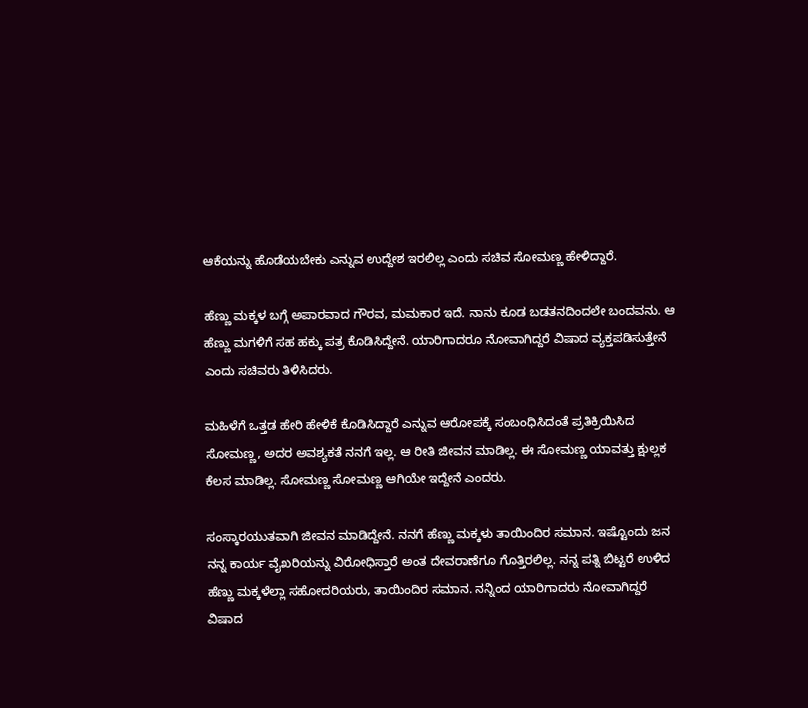ಆಕೆಯನ್ನು ಹೊಡೆಯಬೇಕು ಎನ್ನುವ ಉದ್ದೇಶ ಇರಲಿಲ್ಲ ಎಂದು ಸಚಿವ ಸೋಮಣ್ಣ ಹೇಳಿದ್ದಾರೆ.

ಹೆಣ್ಣು ಮಕ್ಕಳ ಬಗ್ಗೆ ಅಪಾರವಾದ ಗೌರವ, ಮಮಕಾರ ಇದೆ. ನಾನು ಕೂಡ ಬಡತನದಿಂದಲೇ ಬಂದವನು. ಆ ಹೆಣ್ಣು ಮಗಳಿಗೆ ಸಹ ಹಕ್ಕು ಪತ್ರ ಕೊಡಿಸಿದ್ದೇನೆ. ಯಾರಿಗಾದರೂ ನೋವಾಗಿದ್ದರೆ ವಿಷಾದ ವ್ಯಕ್ತಪಡಿಸುತ್ತೇನೆ ಎಂದು ಸಚಿವರು ತಿಳಿಸಿದರು.

ಮಹಿಳೆಗೆ ಒತ್ತಡ ಹೇರಿ ಹೇಳಿಕೆ ಕೊಡಿಸಿದ್ದಾರೆ ಎನ್ನುವ ಆರೋಪಕ್ಕೆ ಸಂಬಂಧಿಸಿದಂತೆ ಪ್ರತಿಕ್ರಿಯಿಸಿದ ಸೋಮಣ್ಣ, ಅದರ ಅವಶ್ಯಕತೆ ನನಗೆ ಇಲ್ಲ. ಆ ರೀತಿ ಜೀವನ ಮಾಡಿಲ್ಲ. ಈ ಸೋಮಣ್ಣ ಯಾವತ್ತು ಕ್ಷುಲ್ಲಕ ಕೆಲಸ ಮಾಡಿಲ್ಲ. ಸೋಮಣ್ಣ ಸೋಮಣ್ಣ ಆಗಿಯೇ ಇದ್ದೇನೆ ಎಂದರು.

ಸಂಸ್ಕಾರಯುತವಾಗಿ ಜೀವನ ಮಾಡಿದ್ದೇನೆ. ನನಗೆ ಹೆಣ್ಣು ಮಕ್ಕಳು ತಾಯಿಂದಿರ ಸಮಾನ. ಇಷ್ಟೊಂದು ಜನ ನನ್ನ ಕಾರ್ಯ ವೈಖರಿಯನ್ನು ವಿರೋಧಿಸ್ತಾರೆ ಅಂತ ದೇವರಾಣೆಗೂ ಗೊತ್ತಿರಲಿಲ್ಲ. ನನ್ನ ಪತ್ನಿ ಬಿಟ್ಟರೆ ಉಳಿದ ಹೆಣ್ಣು ಮಕ್ಕಳೆಲ್ಲಾ ಸಹೋದರಿಯರು, ತಾಯಿಂದಿರ ಸಮಾನ. ನನ್ನಿಂದ ಯಾರಿಗಾದರು ನೋವಾಗಿದ್ದರೆ ವಿಷಾದ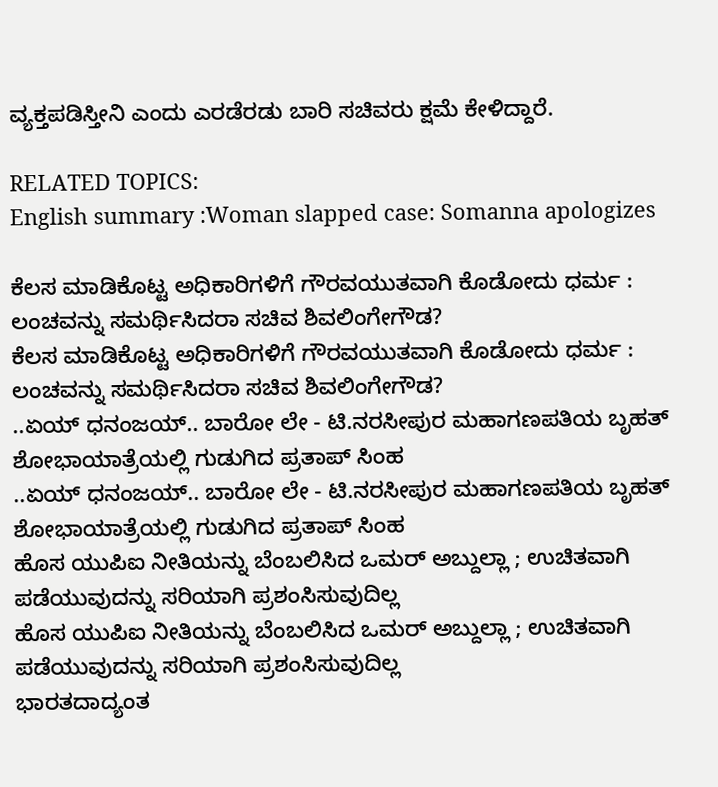ವ್ಯಕ್ತಪಡಿಸ್ತೀನಿ ಎಂದು ಎರಡೆರಡು ಬಾರಿ ಸಚಿವರು ಕ್ಷಮೆ ಕೇಳಿದ್ದಾರೆ.

RELATED TOPICS:
English summary :Woman slapped case: Somanna apologizes

ಕೆಲಸ ಮಾಡಿಕೊಟ್ಟ ಅಧಿಕಾರಿಗಳಿಗೆ ಗೌರವಯುತವಾಗಿ ಕೊಡೋದು ಧರ್ಮ : ಲಂಚವನ್ನು ಸಮರ್ಥಿಸಿದರಾ ಸಚಿವ ಶಿವಲಿಂಗೇಗೌಡ?
ಕೆಲಸ ಮಾಡಿಕೊಟ್ಟ ಅಧಿಕಾರಿಗಳಿಗೆ ಗೌರವಯುತವಾಗಿ ಕೊಡೋದು ಧರ್ಮ : ಲಂಚವನ್ನು ಸಮರ್ಥಿಸಿದರಾ ಸಚಿವ ಶಿವಲಿಂಗೇಗೌಡ?
..ಏಯ್ ಧನಂಜಯ್.. ಬಾರೋ ಲೇ - ಟಿ.ನರಸೀಪುರ ಮಹಾಗಣಪತಿಯ ಬೃಹತ್ ಶೋಭಾಯಾತ್ರೆಯಲ್ಲಿ ಗುಡುಗಿದ ಪ್ರತಾಪ್ ಸಿಂಹ
..ಏಯ್ ಧನಂಜಯ್.. ಬಾರೋ ಲೇ - ಟಿ.ನರಸೀಪುರ ಮಹಾಗಣಪತಿಯ ಬೃಹತ್ ಶೋಭಾಯಾತ್ರೆಯಲ್ಲಿ ಗುಡುಗಿದ ಪ್ರತಾಪ್ ಸಿಂಹ
ಹೊಸ ಯುಪಿಐ ನೀತಿಯನ್ನು ಬೆಂಬಲಿಸಿದ ಒಮರ್ ಅಬ್ದುಲ್ಲಾ ; ಉಚಿತವಾಗಿ ಪಡೆಯುವುದನ್ನು ಸರಿಯಾಗಿ ಪ್ರಶಂಸಿಸುವುದಿಲ್ಲ
ಹೊಸ ಯುಪಿಐ ನೀತಿಯನ್ನು ಬೆಂಬಲಿಸಿದ ಒಮರ್ ಅಬ್ದುಲ್ಲಾ ; ಉಚಿತವಾಗಿ ಪಡೆಯುವುದನ್ನು ಸರಿಯಾಗಿ ಪ್ರಶಂಸಿಸುವುದಿಲ್ಲ
ಭಾರತದಾದ್ಯಂತ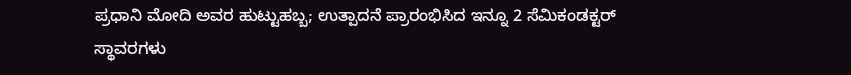ಪ್ರಧಾನಿ ಮೋದಿ ಅವರ ಹುಟ್ಟುಹಬ್ಬ; ಉತ್ಪಾದನೆ ಪ್ರಾರಂಭಿಸಿದ ಇನ್ನೂ 2 ಸೆಮಿಕಂಡಕ್ಟರ್ ಸ್ಥಾವರಗಳು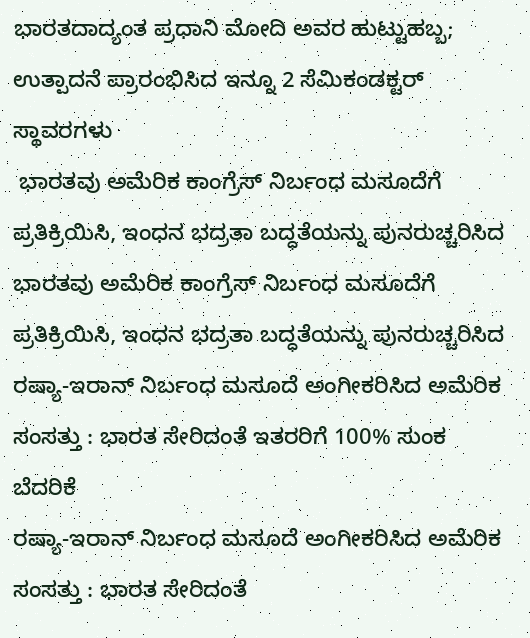ಭಾರತದಾದ್ಯಂತ ಪ್ರಧಾನಿ ಮೋದಿ ಅವರ ಹುಟ್ಟುಹಬ್ಬ; ಉತ್ಪಾದನೆ ಪ್ರಾರಂಭಿಸಿದ ಇನ್ನೂ 2 ಸೆಮಿಕಂಡಕ್ಟರ್ ಸ್ಥಾವರಗಳು
 ಭಾರತವು ಅಮೆರಿಕ ಕಾಂಗ್ರೆಸ್ ನಿರ್ಬಂಧ ಮಸೂದೆಗೆ ಪ್ರತಿಕ್ರಿಯಿಸಿ, ಇಂಧನ ಭದ್ರತಾ ಬದ್ಧತೆಯನ್ನು ಪುನರುಚ್ಚರಿಸಿದ
ಭಾರತವು ಅಮೆರಿಕ ಕಾಂಗ್ರೆಸ್ ನಿರ್ಬಂಧ ಮಸೂದೆಗೆ ಪ್ರತಿಕ್ರಿಯಿಸಿ, ಇಂಧನ ಭದ್ರತಾ ಬದ್ಧತೆಯನ್ನು ಪುನರುಚ್ಚರಿಸಿದ
ರಷ್ಯಾ-ಇರಾನ್ ನಿರ್ಬಂಧ ಮಸೂದೆ ಅಂಗೀಕರಿಸಿದ ಅಮೆರಿಕ ಸಂಸತ್ತು : ಭಾರತ ಸೇರಿದಂತೆ ಇತರರಿಗೆ 100% ಸುಂಕ ಬೆದರಿಕೆ
ರಷ್ಯಾ-ಇರಾನ್ ನಿರ್ಬಂಧ ಮಸೂದೆ ಅಂಗೀಕರಿಸಿದ ಅಮೆರಿಕ ಸಂಸತ್ತು : ಭಾರತ ಸೇರಿದಂತೆ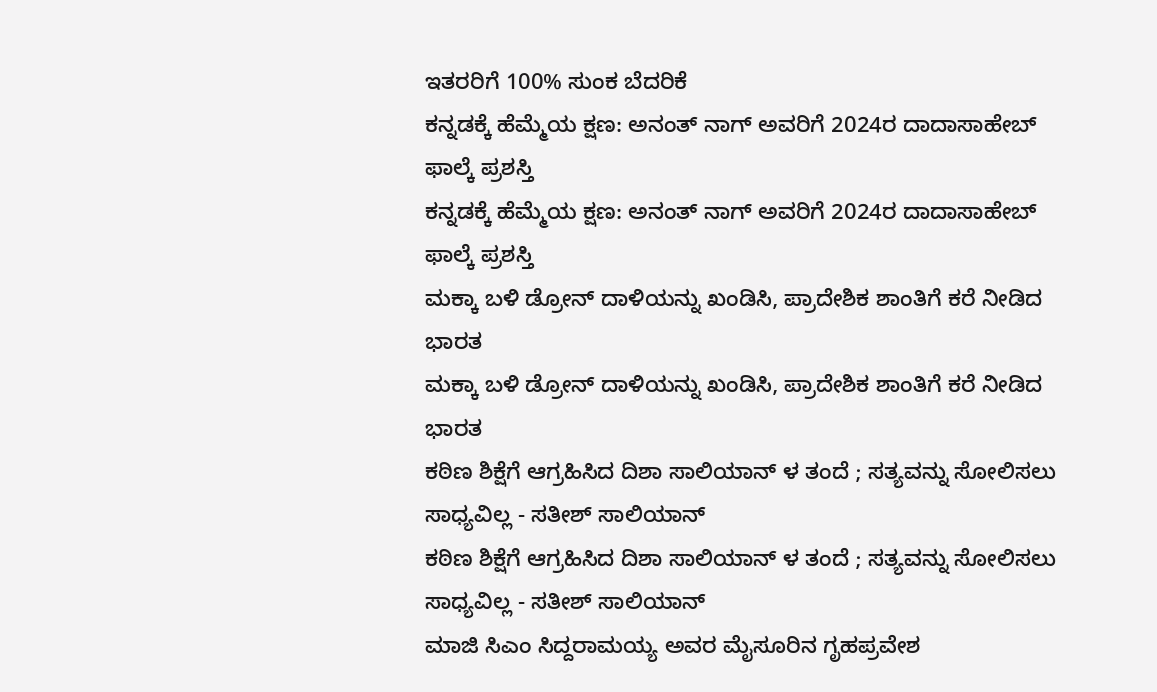ಇತರರಿಗೆ 100% ಸುಂಕ ಬೆದರಿಕೆ
ಕನ್ನಡಕ್ಕೆ ಹೆಮ್ಮೆಯ ಕ್ಷಣ: ಅನಂತ್ ನಾಗ್ ಅವರಿಗೆ 2024ರ ದಾದಾಸಾಹೇಬ್ ಫಾಲ್ಕೆ ಪ್ರಶಸ್ತಿ
ಕನ್ನಡಕ್ಕೆ ಹೆಮ್ಮೆಯ ಕ್ಷಣ: ಅನಂತ್ ನಾಗ್ ಅವರಿಗೆ 2024ರ ದಾದಾಸಾಹೇಬ್ ಫಾಲ್ಕೆ ಪ್ರಶಸ್ತಿ
ಮಕ್ಕಾ ಬಳಿ ಡ್ರೋನ್ ದಾಳಿಯನ್ನು ಖಂಡಿಸಿ, ಪ್ರಾದೇಶಿಕ ಶಾಂತಿಗೆ ಕರೆ ನೀಡಿದ ಭಾರತ
ಮಕ್ಕಾ ಬಳಿ ಡ್ರೋನ್ ದಾಳಿಯನ್ನು ಖಂಡಿಸಿ, ಪ್ರಾದೇಶಿಕ ಶಾಂತಿಗೆ ಕರೆ ನೀಡಿದ ಭಾರತ
ಕಠಿಣ ಶಿಕ್ಷೆಗೆ ಆಗ್ರಹಿಸಿದ ದಿಶಾ ಸಾಲಿಯಾನ್ ಳ ತಂದೆ ; ಸತ್ಯವನ್ನು ಸೋಲಿಸಲು ಸಾಧ್ಯವಿಲ್ಲ - ಸತೀಶ್ ಸಾಲಿಯಾನ್
ಕಠಿಣ ಶಿಕ್ಷೆಗೆ ಆಗ್ರಹಿಸಿದ ದಿಶಾ ಸಾಲಿಯಾನ್ ಳ ತಂದೆ ; ಸತ್ಯವನ್ನು ಸೋಲಿಸಲು ಸಾಧ್ಯವಿಲ್ಲ - ಸತೀಶ್ ಸಾಲಿಯಾನ್
ಮಾಜಿ ಸಿಎಂ ಸಿದ್ದರಾಮಯ್ಯ ಅವರ ಮೈಸೂರಿನ ಗೃಹಪ್ರವೇಶ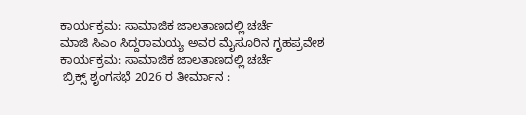ಕಾರ್ಯಕ್ರಮ: ಸಾಮಾಜಿಕ ಜಾಲತಾಣದಲ್ಲಿ ಚರ್ಚೆ
ಮಾಜಿ ಸಿಎಂ ಸಿದ್ದರಾಮಯ್ಯ ಅವರ ಮೈಸೂರಿನ ಗೃಹಪ್ರವೇಶ ಕಾರ್ಯಕ್ರಮ: ಸಾಮಾಜಿಕ ಜಾಲತಾಣದಲ್ಲಿ ಚರ್ಚೆ
 ಬ್ರಿಕ್ಸ್ ಶೃಂಗಸಭೆ 2026 ರ ತೀರ್ಮಾನ :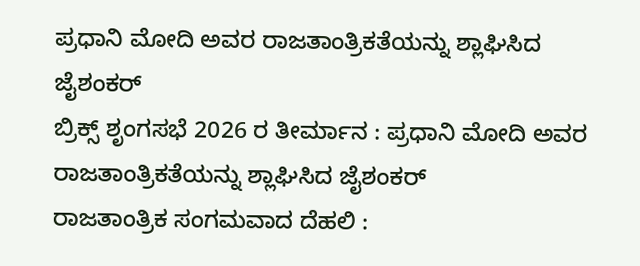ಪ್ರಧಾನಿ ಮೋದಿ ಅವರ ರಾಜತಾಂತ್ರಿಕತೆಯನ್ನು ಶ್ಲಾಘಿಸಿದ ಜೈಶಂಕರ್
ಬ್ರಿಕ್ಸ್ ಶೃಂಗಸಭೆ 2026 ರ ತೀರ್ಮಾನ : ಪ್ರಧಾನಿ ಮೋದಿ ಅವರ ರಾಜತಾಂತ್ರಿಕತೆಯನ್ನು ಶ್ಲಾಘಿಸಿದ ಜೈಶಂಕರ್
ರಾಜತಾಂತ್ರಿಕ ಸಂಗಮವಾದ ದೆಹಲಿ :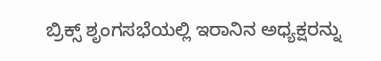ಬ್ರಿಕ್ಸ್ ಶೃಂಗಸಭೆಯಲ್ಲಿ ಇರಾನಿನ ಅಧ್ಯಕ್ಷರನ್ನು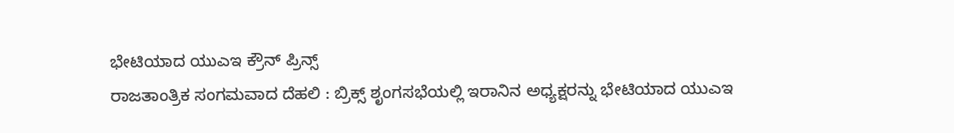ಭೇಟಿಯಾದ ಯುಎಇ ಕ್ರೌನ್ ಪ್ರಿನ್ಸ್
ರಾಜತಾಂತ್ರಿಕ ಸಂಗಮವಾದ ದೆಹಲಿ : ಬ್ರಿಕ್ಸ್ ಶೃಂಗಸಭೆಯಲ್ಲಿ ಇರಾನಿನ ಅಧ್ಯಕ್ಷರನ್ನು ಭೇಟಿಯಾದ ಯುಎಇ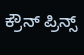ಕ್ರೌನ್ ಪ್ರಿನ್ಸ್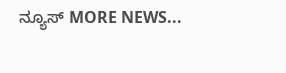ನ್ಯೂಸ್ MORE NEWS...